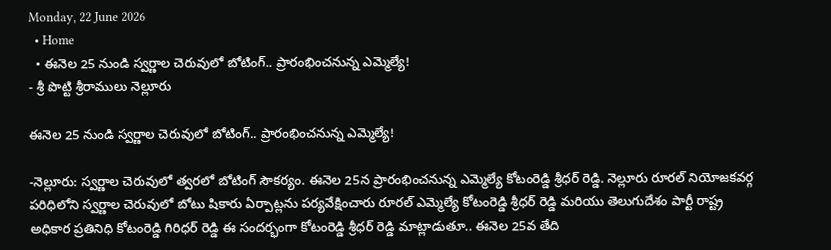Monday, 22 June 2026
  • Home
  • ఈనెల 25 నుండి స్వర్ణాల చెరువులో బోటింగ్.. ప్రారంభించనున్న ఎమ్మెల్యే!
- శ్రీ పొట్టి శ్రీరాములు నెల్లూరు

ఈనెల 25 నుండి స్వర్ణాల చెరువులో బోటింగ్.. ప్రారంభించనున్న ఎమ్మెల్యే!

-నెల్లూరు: స్వర్ణాల చెరువులో త్వరలో బోటింగ్ సౌకర్యం. ఈనెల 25న ప్రారంభించనున్న ఎమ్మెల్యే కోటంరెడ్డి శ్రీధర్ రెడ్డి. నెల్లూరు రూరల్ నియోజకవర్గ పరిధిలోని స్వర్ణాల చెరువులో బోటు షికారు ఏర్పాట్లను పర్యవేక్షించారు రూరల్ ఎమ్మెల్యే కోటంరెడ్డి శ్రీధర్ రెడ్డి మరియు తెలుగుదేశం పార్టీ రాష్ట్ర అధికార ప్రతినిధి కోటంరెడ్డి గిరిధర్ రెడ్డి ఈ సందర్భంగా కోటంరెడ్డి శ్రీధర్ రెడ్డి మాట్లాడుతూ.. ఈనెల 25వ తేది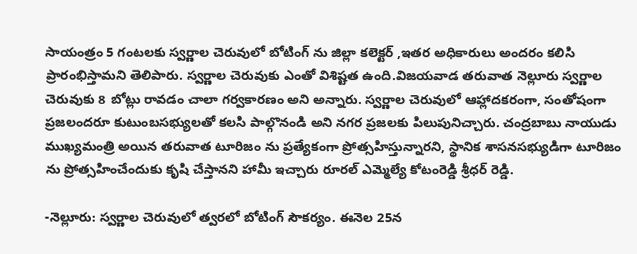సాయంత్రం 5 గంటలకు స్వర్ణాల చెరువులో బోటింగ్ ను జిల్లా కలెక్టర్ ,ఇతర అధికారులు అందరం కలిసి ప్రారంభిస్తామని తెలిపారు. స్వర్ణాల చెరువుకు ఎంతో విశిష్టత ఉంది.విజయవాడ తరువాత నెల్లూరు స్వర్ణాల చెరువుకు 8 బోట్లు రావడం చాలా గర్వకారణం అని అన్నారు. స్వర్ణాల చెరువులో ఆహ్లాదకరంగా, సంతోషంగా ప్రజలందరూ కుటుంబసభ్యులతో కలసి పాల్గొనండి అని నగర ప్రజలకు పిలుపునిచ్చారు. చంద్రబాబు నాయుడు ముఖ్యమంత్రి అయిన తరువాత టూరిజం ను ప్రత్యేకంగా ప్రోత్సహిస్తున్నారని, స్థానిక శాసనసభ్యుడిగా టూరిజం ను ప్రోత్సహించేందుకు కృషి చేస్తానని హామీ ఇచ్చారు రూరల్ ఎమ్మెల్యే కోటంరెడ్డి శ్రీధర్ రెడ్డి.

-నెల్లూరు: స్వర్ణాల చెరువులో త్వరలో బోటింగ్ సౌకర్యం. ఈనెల 25న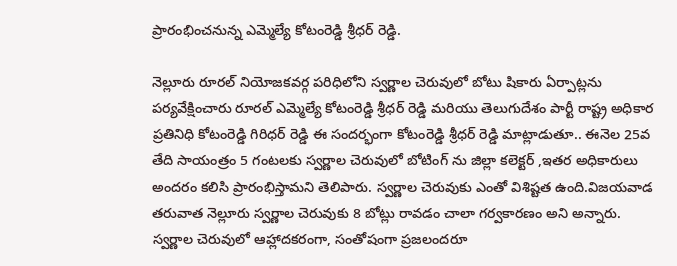ప్రారంభించనున్న ఎమ్మెల్యే కోటంరెడ్డి శ్రీధర్ రెడ్డి.

నెల్లూరు రూరల్ నియోజకవర్గ పరిధిలోని స్వర్ణాల చెరువులో బోటు షికారు ఏర్పాట్లను పర్యవేక్షించారు రూరల్ ఎమ్మెల్యే కోటంరెడ్డి శ్రీధర్ రెడ్డి మరియు తెలుగుదేశం పార్టీ రాష్ట్ర అధికార ప్రతినిధి కోటంరెడ్డి గిరిధర్ రెడ్డి ఈ సందర్భంగా కోటంరెడ్డి శ్రీధర్ రెడ్డి మాట్లాడుతూ.. ఈనెల 25వ తేది సాయంత్రం 5 గంటలకు స్వర్ణాల చెరువులో బోటింగ్ ను జిల్లా కలెక్టర్ ,ఇతర అధికారులు అందరం కలిసి ప్రారంభిస్తామని తెలిపారు. స్వర్ణాల చెరువుకు ఎంతో విశిష్టత ఉంది.విజయవాడ తరువాత నెల్లూరు స్వర్ణాల చెరువుకు 8 బోట్లు రావడం చాలా గర్వకారణం అని అన్నారు. స్వర్ణాల చెరువులో ఆహ్లాదకరంగా, సంతోషంగా ప్రజలందరూ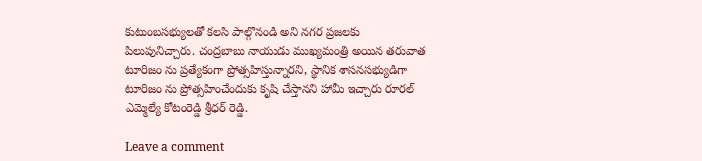కుటుంబసభ్యులతో కలసి పాల్గొనండి అని నగర ప్రజలకు పిలుపునిచ్చారు. చంద్రబాబు నాయుడు ముఖ్యమంత్రి అయిన తరువాత టూరిజం ను ప్రత్యేకంగా ప్రోత్సహిస్తున్నారని, స్థానిక శాసనసభ్యుడిగా టూరిజం ను ప్రోత్సహించేందుకు కృషి చేస్తానని హామీ ఇచ్చారు రూరల్ ఎమ్మెల్యే కోటంరెడ్డి శ్రీధర్ రెడ్డి.

Leave a comment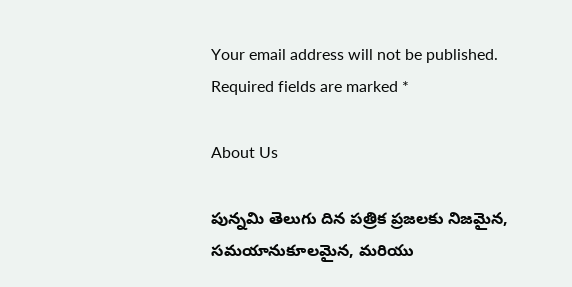Your email address will not be published. Required fields are marked *

About Us

పున్నమి తెలుగు దిన పత్రిక ప్రజలకు నిజమైన, సమయానుకూలమైన, మరియు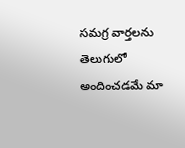సమగ్ర వార్తలను తెలుగులో అందించడమే మా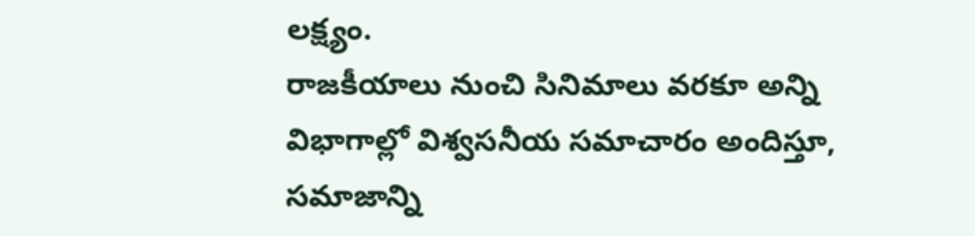లక్ష్యం.
రాజకీయాలు నుంచి సినిమాలు వరకూ అన్ని విభాగాల్లో విశ్వసనీయ సమాచారం అందిస్తూ, సమాజాన్ని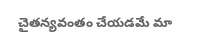చైతన్యవంతం చేయడమే మా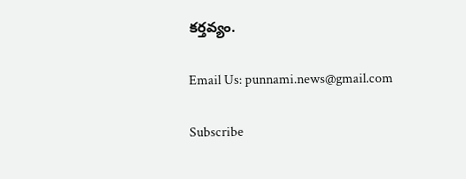కర్తవ్యం.

Email Us: punnami.news@gmail.com

Subscribe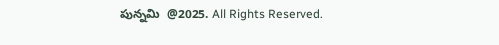పున్నమి  @2025. All Rights Reserved.